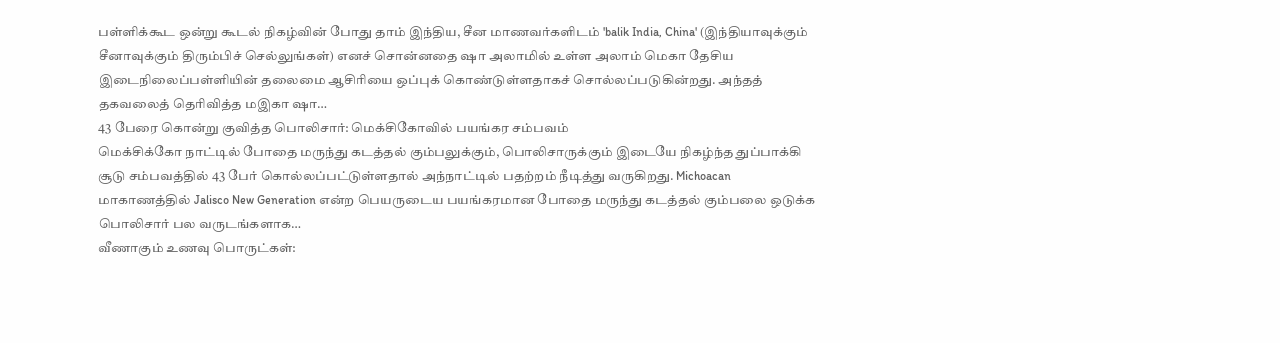பள்ளிக்கூட ஒன்று கூடல் நிகழ்வின் போது தாம் இந்திய, சீன மாணவர்களிடம் 'balik India, China' (இந்தியாவுக்கும் சீனாவுக்கும் திரும்பிச் செல்லுங்கள்) எனச் சொன்னதை ஷா அலாமில் உள்ள அலாம் மெகா தேசிய இடைநிலைப்பள்ளியின் தலைமை ஆசிரியை ஒப்புக் கொண்டுள்ளதாகச் சொல்லப்படுகின்றது. அந்தத் தகவலைத் தெரிவித்த மஇகா ஷா…
43 பேரை கொன்று குவித்த பொலிசார்: மெக்சிகோவில் பயங்கர சம்பவம்
மெக்சிக்கோ நாட்டில் போதை மருந்து கடத்தல் கும்பலுக்கும், பொலிசாருக்கும் இடையே நிகழ்ந்த துப்பாக்கி சூடு சம்பவத்தில் 43 பேர் கொல்லப்பட்டுள்ளதால் அந்நாட்டில் பதற்றம் நீடித்து வருகிறது. Michoacan மாகாணத்தில் Jalisco New Generation என்ற பெயருடைய பயங்கரமான போதை மருந்து கடத்தல் கும்பலை ஒடுக்க பொலிசார் பல வருடங்களாக…
வீணாகும் உணவு பொருட்கள்: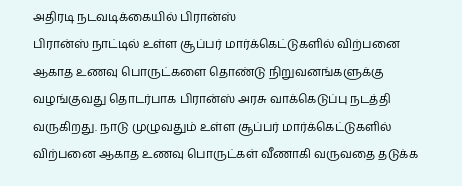அதிரடி நடவடிக்கையில் பிரான்ஸ்
பிரான்ஸ் நாட்டில் உள்ள சூப்பர் மார்க்கெட்டுகளில் விற்பனை ஆகாத உணவு பொருட்களை தொண்டு நிறுவனங்களுக்கு வழங்குவது தொடர்பாக பிரான்ஸ் அரசு வாக்கெடுப்பு நடத்தி வருகிறது. நாடு முழுவதும் உள்ள சூப்பர் மார்க்கெட்டுகளில் விற்பனை ஆகாத உணவு பொருட்கள் வீணாகி வருவதை தடுக்க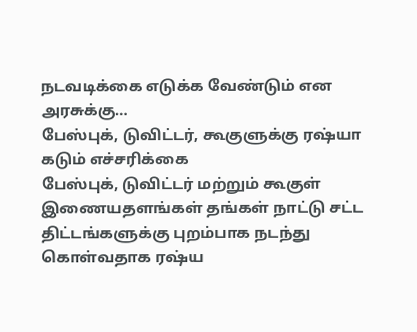நடவடிக்கை எடுக்க வேண்டும் என அரசுக்கு…
பேஸ்புக், டுவிட்டர், கூகுளுக்கு ரஷ்யா கடும் எச்சரிக்கை
பேஸ்புக், டுவிட்டர் மற்றும் கூகுள் இணையதளங்கள் தங்கள் நாட்டு சட்ட திட்டங்களுக்கு புறம்பாக நடந்து கொள்வதாக ரஷ்ய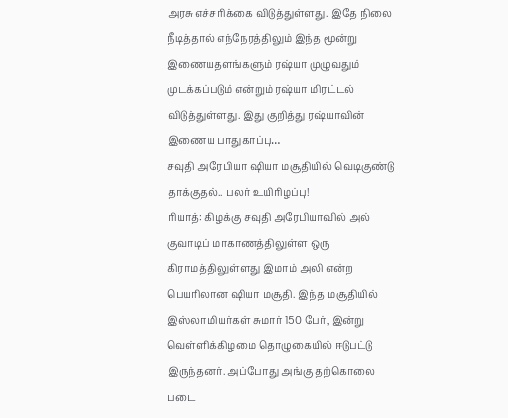அரசு எச்சரிக்கை விடுத்துள்ளது. இதே நிலை நீடித்தால் எந்நேரத்திலும் இந்த மூன்று இணையதளங்களும் ரஷ்யா முழுவதும் முடக்கப்படும் என்றும் ரஷ்யா மிரட்டல் விடுத்துள்ளது. இது குறித்து ரஷ்யாவின் இணைய பாதுகாப்பு…
சவுதி அரேபியா ஷியா மசூதியில் வெடிகுண்டு தாக்குதல்.. பலர் உயிரிழப்பு!
ரியாத்: கிழக்கு சவுதி அரேபியாவில் அல் குவாடிப் மாகாணத்திலுள்ள ஒரு கிராமத்திலுள்ளது இமாம் அலி என்ற பெயரிலான ஷியா மசூதி. இந்த மசூதியில் இஸ்லாமியர்கள் சுமார் 150 பேர், இன்று வெள்ளிக்கிழமை தொழுகையில் ஈடுபட்டு இருந்தனர். அப்போது அங்கு தற்கொலை படை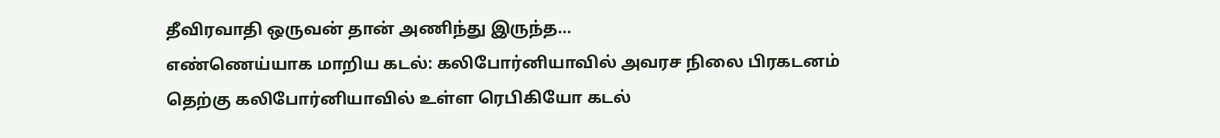தீவிரவாதி ஒருவன் தான் அணிந்து இருந்த…
எண்ணெய்யாக மாறிய கடல்: கலிபோர்னியாவில் அவரச நிலை பிரகடனம்
தெற்கு கலிபோர்னியாவில் உள்ள ரெபிகியோ கடல்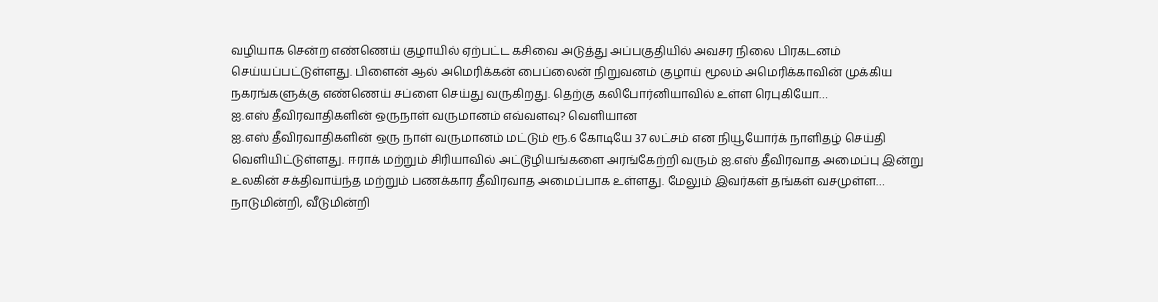வழியாக சென்ற எண்ணெய் குழாயில் ஏற்பட்ட கசிவை அடுத்து அப்பகுதியில் அவசர நிலை பிரகடனம் செய்யப்பட்டுள்ளது. பிளைன் ஆல் அமெரிக்கன் பைப்லைன் நிறுவனம் குழாய் மூலம் அமெரிக்காவின் முக்கிய நகரங்களுக்கு எண்ணெய் சப்ளை செய்து வருகிறது. தெற்கு கலிபோர்னியாவில் உள்ள ரெபுகியோ…
ஐ.எஸ் தீவிரவாதிகளின் ஒருநாள் வருமானம் எவ்வளவு? வெளியான
ஐ.எஸ் தீவிரவாதிகளின் ஒரு நாள் வருமானம் மட்டும் ரூ.6 கோடியே 37 லட்சம் என நியூயோர்க் நாளிதழ் செய்தி வெளியிட்டுள்ளது. ஈராக் மற்றும் சிரியாவில் அட்டூழியங்களை அரங்கேற்றி வரும் ஐ.எஸ் தீவிரவாத அமைப்பு இன்று உலகின் சக்திவாய்ந்த மற்றும் பணக்கார தீவிரவாத அமைப்பாக உள்ளது. மேலும் இவர்கள் தங்கள் வசமுள்ள…
நாடுமின்றி, வீடுமின்றி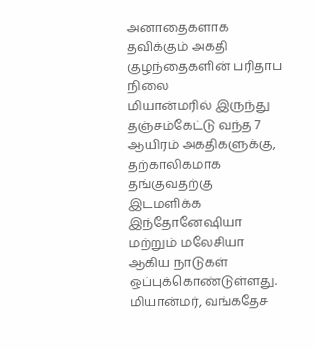அனாதைகளாக தவிக்கும் அகதி குழந்தைகளின் பரிதாப நிலை
மியான்மரில் இருந்து தஞ்சம்கேட்டு வந்த 7 ஆயிரம் அகதிகளுக்கு, தற்காலிகமாக தங்குவதற்கு இடமளிக்க இந்தோனேஷியா மற்றும் மலேசியா ஆகிய நாடுகள் ஒப்புக்கொண்டுள்ளது. மியான்மர், வங்கதேச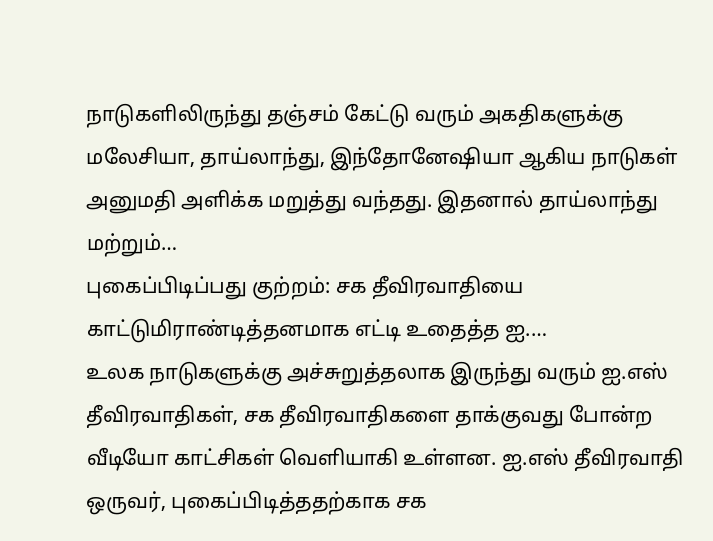நாடுகளிலிருந்து தஞ்சம் கேட்டு வரும் அகதிகளுக்கு மலேசியா, தாய்லாந்து, இந்தோனேஷியா ஆகிய நாடுகள் அனுமதி அளிக்க மறுத்து வந்தது. இதனால் தாய்லாந்து மற்றும்…
புகைப்பிடிப்பது குற்றம்: சக தீவிரவாதியை காட்டுமிராண்டித்தனமாக எட்டி உதைத்த ஐ.…
உலக நாடுகளுக்கு அச்சுறுத்தலாக இருந்து வரும் ஐ.எஸ் தீவிரவாதிகள், சக தீவிரவாதிகளை தாக்குவது போன்ற வீடியோ காட்சிகள் வெளியாகி உள்ளன. ஐ.எஸ் தீவிரவாதி ஒருவர், புகைப்பிடித்ததற்காக சக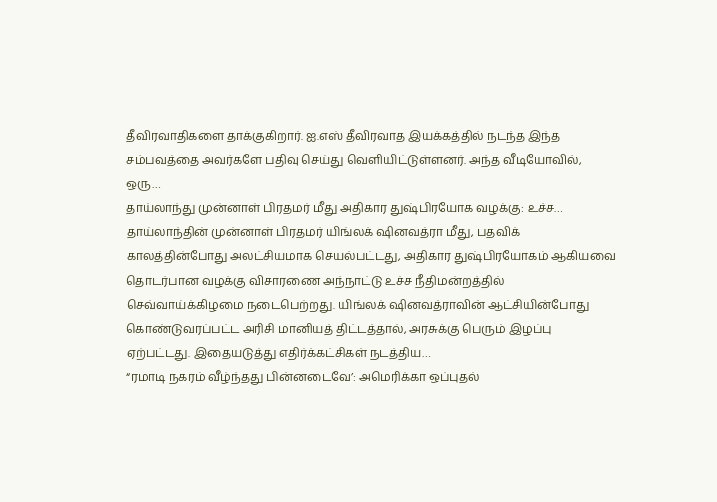தீவிரவாதிகளை தாக்குகிறார். ஐ.எஸ் தீவிரவாத இயக்கத்தில் நடந்த இந்த சம்பவத்தை அவர்களே பதிவு செய்து வெளியிட்டுள்ளனர். அந்த வீடியோவில், ஒரு…
தாய்லாந்து முன்னாள் பிரதமர் மீது அதிகார துஷ்பிரயோக வழக்கு: உச்ச…
தாய்லாந்தின் முன்னாள் பிரதமர் யிங்லக் ஷினவத்ரா மீது, பதவிக் காலத்தின்போது அலட்சியமாக செயல்பட்டது, அதிகார துஷ்பிரயோகம் ஆகியவை தொடர்பான வழக்கு விசாரணை அந்நாட்டு உச்ச நீதிமன்றத்தில் செவ்வாய்க்கிழமை நடைபெற்றது. யிங்லக் ஷினவத்ராவின் ஆட்சியின்போது கொண்டுவரப்பட்ட அரிசி மானியத் திட்டத்தால், அரசுக்கு பெரும் இழப்பு ஏற்பட்டது. இதையடுத்து எதிர்க்கட்சிகள் நடத்திய…
“ரமாடி நகரம் வீழ்ந்தது பின்னடைவே’: அமெரிக்கா ஒப்புதல்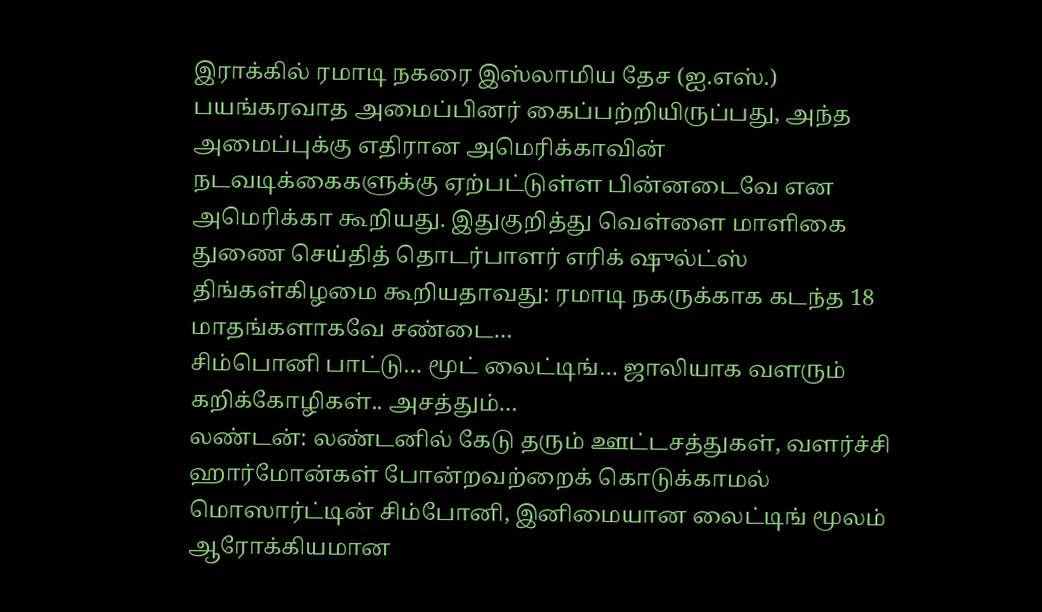இராக்கில் ரமாடி நகரை இஸ்லாமிய தேச (ஐ.எஸ்.) பயங்கரவாத அமைப்பினர் கைப்பற்றியிருப்பது, அந்த அமைப்புக்கு எதிரான அமெரிக்காவின் நடவடிக்கைகளுக்கு ஏற்பட்டுள்ள பின்னடைவே என அமெரிக்கா கூறியது. இதுகுறித்து வெள்ளை மாளிகை துணை செய்தித் தொடர்பாளர் எரிக் ஷுல்ட்ஸ் திங்கள்கிழமை கூறியதாவது: ரமாடி நகருக்காக கடந்த 18 மாதங்களாகவே சண்டை…
சிம்பொனி பாட்டு… மூட் லைட்டிங்… ஜாலியாக வளரும் கறிக்கோழிகள்.. அசத்தும்…
லண்டன்: லண்டனில் கேடு தரும் ஊட்டசத்துகள், வளர்ச்சி ஹார்மோன்கள் போன்றவற்றைக் கொடுக்காமல் மொஸார்ட்டின் சிம்போனி, இனிமையான லைட்டிங் மூலம் ஆரோக்கியமான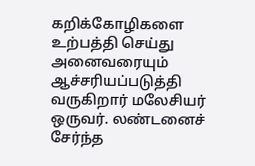கறிக்கோழிகளை உற்பத்தி செய்து அனைவரையும் ஆச்சரியப்படுத்தி வருகிறார் மலேசியர் ஒருவர். லண்டனைச் சேர்ந்த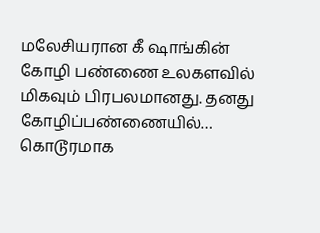மலேசியரான கீ ஷாங்கின் கோழி பண்ணை உலகளவில் மிகவும் பிரபலமானது. தனது கோழிப்பண்ணையில்…
கொடூரமாக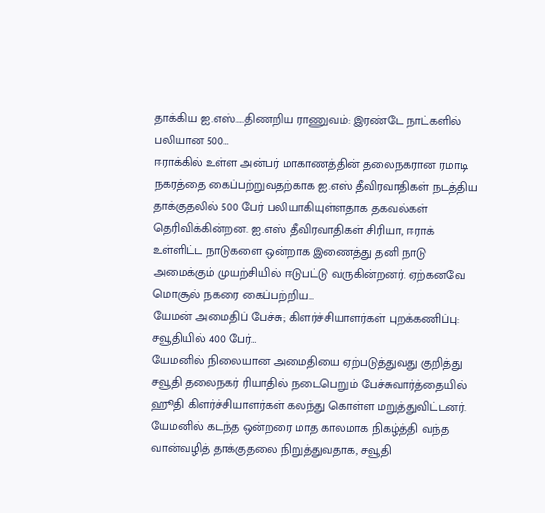தாக்கிய ஐ.எஸ்…..திணறிய ராணுவம்: இரண்டே நாட்களில் பலியான 500…
ஈராக்கில் உள்ள அன்பர் மாகாணத்தின் தலைநகரான ரமாடி நகரத்தை கைப்பற்றுவதற்காக ஐ.எஸ் தீவிரவாதிகள் நடத்திய தாக்குதலில் 500 பேர் பலியாகியுள்ளதாக தகவல்கள் தெரிவிக்கின்றன. ஐ.எஸ் தீவிரவாதிகள் சிரியா, ஈராக் உள்ளிட்ட நாடுகளை ஒன்றாக இணைத்து தனி நாடு அமைக்கும் முயற்சியில் ஈடுபட்டு வருகின்றனர். ஏற்கனவே மொசூல் நகரை கைப்பற்றிய…
யேமன் அமைதிப் பேச்சு; கிளர்ச்சியாளர்கள் புறக்கணிப்பு: சவூதியில் 400 பேர்…
யேமனில் நிலையான அமைதியை ஏற்படுத்துவது குறித்து சவூதி தலைநகர் ரியாதில் நடைபெறும் பேச்சுவார்த்தையில் ஹூதி கிளர்ச்சியாளர்கள் கலந்து கொள்ள மறுத்துவிட்டனர். யேமனில் கடந்த ஒன்றரை மாத காலமாக நிகழ்த்தி வந்த வான்வழித் தாக்குதலை நிறுத்துவதாக, சவூதி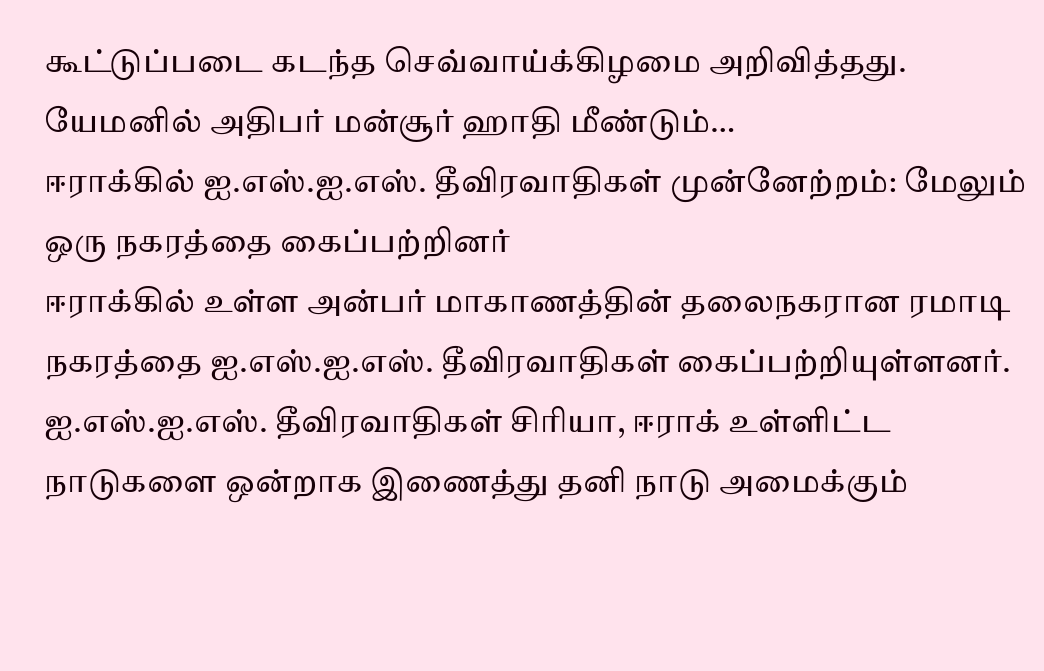கூட்டுப்படை கடந்த செவ்வாய்க்கிழமை அறிவித்தது. யேமனில் அதிபர் மன்சூர் ஹாதி மீண்டும்…
ஈராக்கில் ஐ.எஸ்.ஐ.எஸ். தீவிரவாதிகள் முன்னேற்றம்: மேலும் ஒரு நகரத்தை கைப்பற்றினர்
ஈராக்கில் உள்ள அன்பர் மாகாணத்தின் தலைநகரான ரமாடி நகரத்தை ஐ.எஸ்.ஐ.எஸ். தீவிரவாதிகள் கைப்பற்றியுள்ளனர். ஐ.எஸ்.ஐ.எஸ். தீவிரவாதிகள் சிரியா, ஈராக் உள்ளிட்ட நாடுகளை ஒன்றாக இணைத்து தனி நாடு அமைக்கும்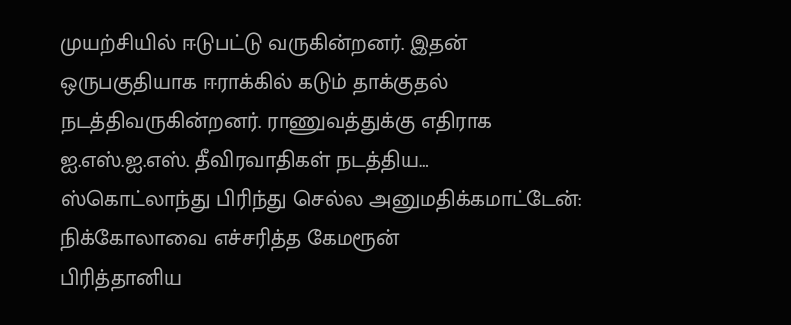முயற்சியில் ஈடுபட்டு வருகின்றனர். இதன் ஒருபகுதியாக ஈராக்கில் கடும் தாக்குதல் நடத்திவருகின்றனர். ராணுவத்துக்கு எதிராக ஐ.எஸ்.ஐ.எஸ். தீவிரவாதிகள் நடத்திய…
ஸ்கொட்லாந்து பிரிந்து செல்ல அனுமதிக்கமாட்டேன்: நிக்கோலாவை எச்சரித்த கேமரூன்
பிரித்தானிய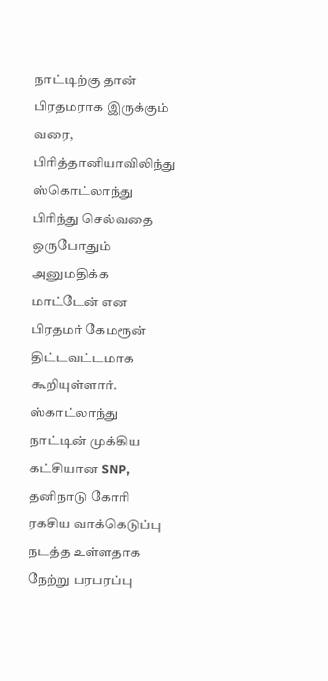நாட்டிற்கு தான் பிரதமராக இருக்கும் வரை, பிரித்தானியாவிலிந்து ஸ்கொட்லாந்து பிரிந்து செல்வதை ஒருபோதும் அனுமதிக்க மாட்டேன் என பிரதமர் கேமரூன் திட்டவட்டமாக கூறியுள்ளார். ஸ்காட்லாந்து நாட்டின் முக்கிய கட்சியான SNP, தனிநாடு கோரி ரகசிய வாக்கெடுப்பு நடத்த உள்ளதாக நேற்று பரபரப்பு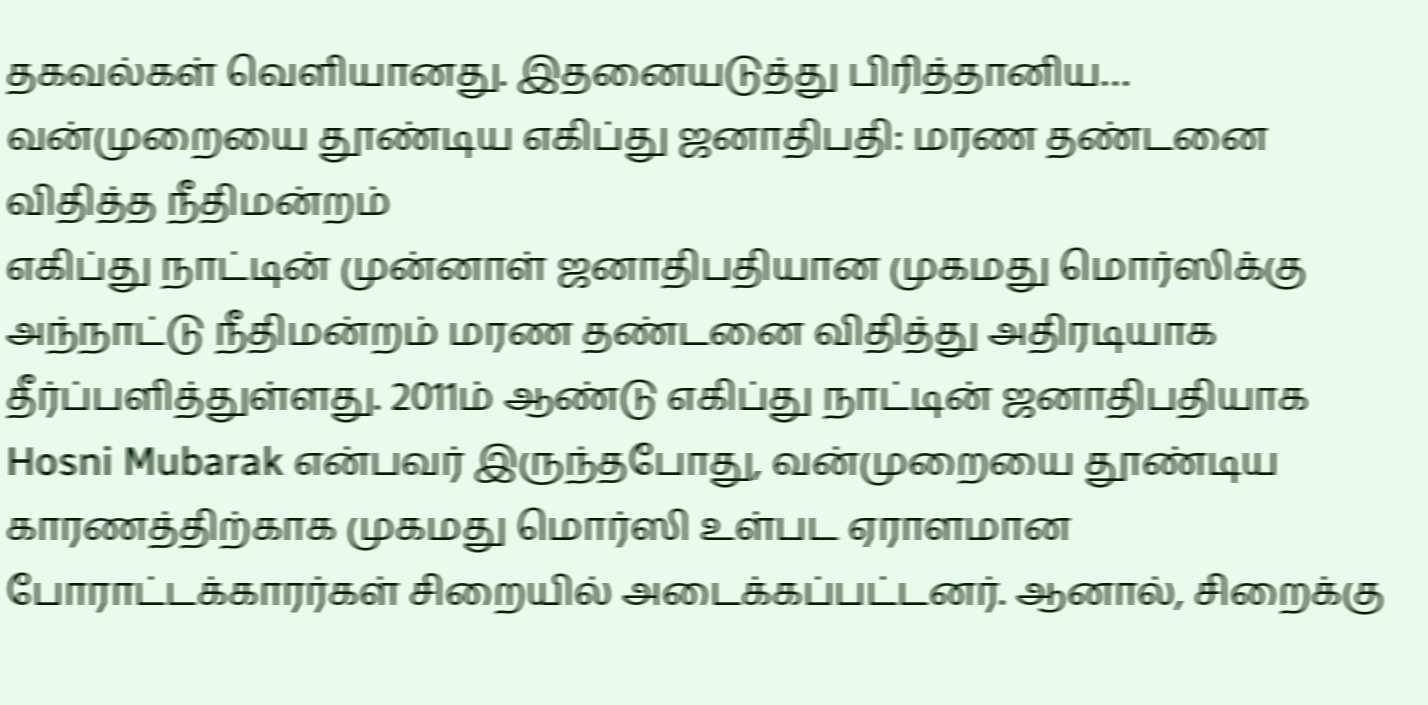தகவல்கள் வெளியானது. இதனையடுத்து பிரித்தானிய…
வன்முறையை தூண்டிய எகிப்து ஜனாதிபதி: மரண தண்டனை விதித்த நீதிமன்றம்
எகிப்து நாட்டின் முன்னாள் ஜனாதிபதியான முகமது மொர்ஸிக்கு அந்நாட்டு நீதிமன்றம் மரண தண்டனை விதித்து அதிரடியாக தீர்ப்பளித்துள்ளது. 2011ம் ஆண்டு எகிப்து நாட்டின் ஜனாதிபதியாக Hosni Mubarak என்பவர் இருந்தபோது, வன்முறையை தூண்டிய காரணத்திற்காக முகமது மொர்ஸி உள்பட ஏராளமான போராட்டக்காரர்கள் சிறையில் அடைக்கப்பட்டனர். ஆனால், சிறைக்கு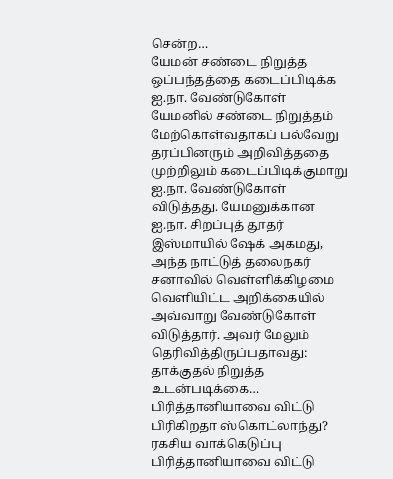சென்ற…
யேமன் சண்டை நிறுத்த ஒப்பந்தத்தை கடைப்பிடிக்க ஐ.நா. வேண்டுகோள்
யேமனில் சண்டை நிறுத்தம் மேற்கொள்வதாகப் பல்வேறு தரப்பினரும் அறிவித்ததை முற்றிலும் கடைப்பிடிக்குமாறு ஐ.நா. வேண்டுகோள் விடுத்தது. யேமனுக்கான ஐ.நா. சிறப்புத் தூதர் இஸ்மாயில் ஷேக் அகமது, அந்த நாட்டுத் தலைநகர் சனாவில் வெள்ளிக்கிழமை வெளியிட்ட அறிக்கையில் அவ்வாறு வேண்டுகோள் விடுத்தார். அவர் மேலும் தெரிவித்திருப்பதாவது: தாக்குதல் நிறுத்த உடன்படிக்கை…
பிரித்தானியாவை விட்டு பிரிகிறதா ஸ்கொட்லாந்து? ரகசிய வாக்கெடுப்பு
பிரித்தானியாவை விட்டு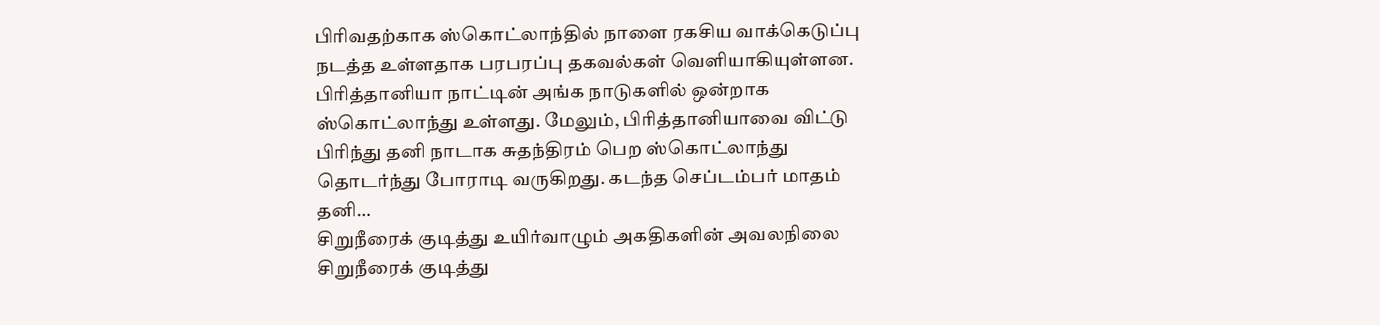பிரிவதற்காக ஸ்கொட்லாந்தில் நாளை ரகசிய வாக்கெடுப்பு நடத்த உள்ளதாக பரபரப்பு தகவல்கள் வெளியாகியுள்ளன. பிரித்தானியா நாட்டின் அங்க நாடுகளில் ஒன்றாக ஸ்கொட்லாந்து உள்ளது. மேலும், பிரித்தானியாவை விட்டு பிரிந்து தனி நாடாக சுதந்திரம் பெற ஸ்கொட்லாந்து தொடர்ந்து போராடி வருகிறது. கடந்த செப்டம்பர் மாதம் தனி…
சிறுநீரைக் குடித்து உயிர்வாழும் அகதிகளின் அவலநிலை
சிறுநீரைக் குடித்து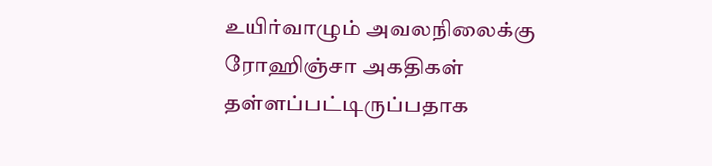உயிர்வாழும் அவலநிலைக்கு ரோஹிஞ்சா அகதிகள் தள்ளப்பட்டிருப்பதாக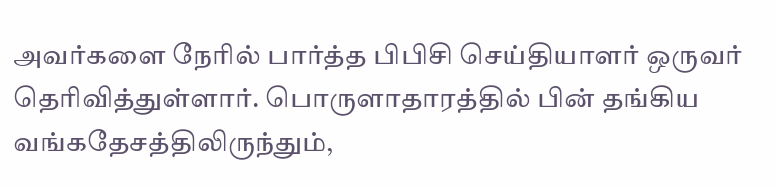அவர்களை நேரில் பார்த்த பிபிசி செய்தியாளர் ஒருவர் தெரிவித்துள்ளார். பொருளாதாரத்தில் பின் தங்கிய வங்கதேசத்திலிருந்தும்,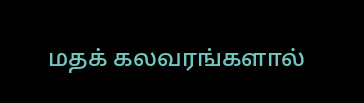மதக் கலவரங்களால்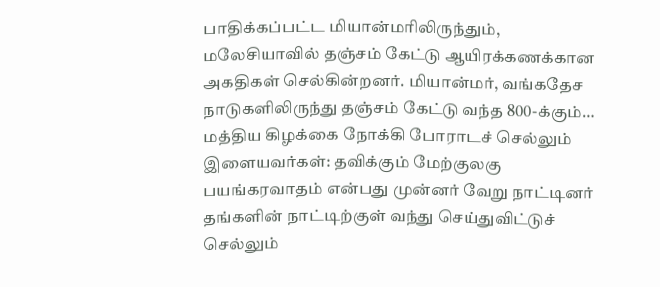பாதிக்கப்பட்ட மியான்மரிலிருந்தும், மலேசியாவில் தஞ்சம் கேட்டு ஆயிரக்கணக்கான அகதிகள் செல்கின்றனர். மியான்மர், வங்கதேச நாடுகளிலிருந்து தஞ்சம் கேட்டு வந்த 800-க்கும்…
மத்திய கிழக்கை நோக்கி போராடச் செல்லும் இளையவர்கள்: தவிக்கும் மேற்குலகு
பயங்கரவாதம் என்பது முன்னர் வேறு நாட்டினர் தங்களின் நாட்டிற்குள் வந்து செய்துவிட்டுச் செல்லும்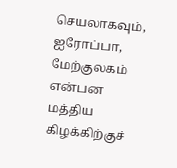செயலாகவும், ஐரோப்பா, மேற்குலகம் என்பன மத்திய கிழக்கிற்குச்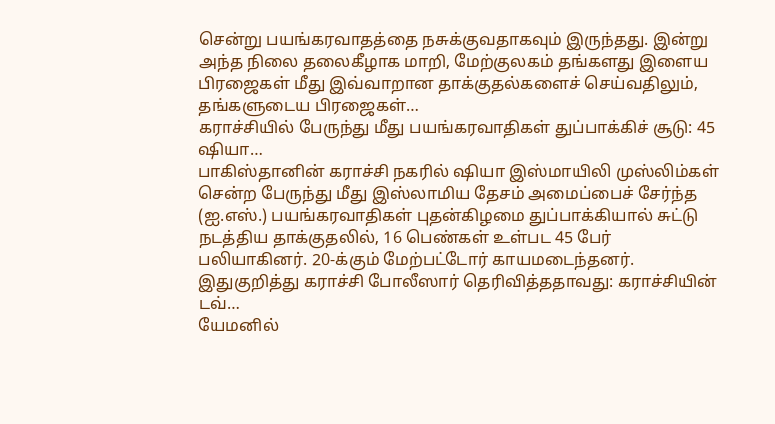சென்று பயங்கரவாதத்தை நசுக்குவதாகவும் இருந்தது. இன்று அந்த நிலை தலைகீழாக மாறி, மேற்குலகம் தங்களது இளைய பிரஜைகள் மீது இவ்வாறான தாக்குதல்களைச் செய்வதிலும், தங்களுடைய பிரஜைகள்…
கராச்சியில் பேருந்து மீது பயங்கரவாதிகள் துப்பாக்கிச் சூடு: 45 ஷியா…
பாகிஸ்தானின் கராச்சி நகரில் ஷியா இஸ்மாயிலி முஸ்லிம்கள் சென்ற பேருந்து மீது இஸ்லாமிய தேசம் அமைப்பைச் சேர்ந்த (ஐ.எஸ்.) பயங்கரவாதிகள் புதன்கிழமை துப்பாக்கியால் சுட்டு நடத்திய தாக்குதலில், 16 பெண்கள் உள்பட 45 பேர் பலியாகினர். 20-க்கும் மேற்பட்டோர் காயமடைந்தனர். இதுகுறித்து கராச்சி போலீஸார் தெரிவித்ததாவது: கராச்சியின் டவ்…
யேமனில்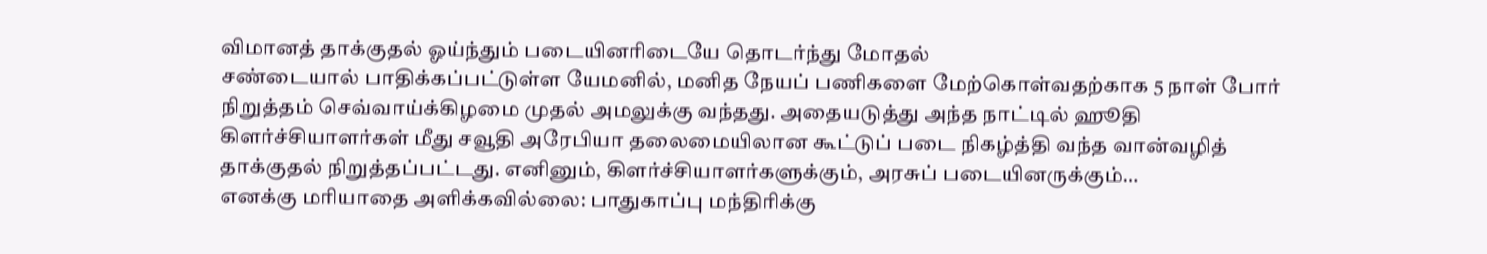விமானத் தாக்குதல் ஓய்ந்தும் படையினரிடையே தொடர்ந்து மோதல்
சண்டையால் பாதிக்கப்பட்டுள்ள யேமனில், மனித நேயப் பணிகளை மேற்கொள்வதற்காக 5 நாள் போர் நிறுத்தம் செவ்வாய்க்கிழமை முதல் அமலுக்கு வந்தது. அதையடுத்து அந்த நாட்டில் ஹூதி கிளர்ச்சியாளர்கள் மீது சவூதி அரேபியா தலைமையிலான கூட்டுப் படை நிகழ்த்தி வந்த வான்வழித் தாக்குதல் நிறுத்தப்பட்டது. எனினும், கிளர்ச்சியாளர்களுக்கும், அரசுப் படையினருக்கும்…
எனக்கு மரியாதை அளிக்கவில்லை: பாதுகாப்பு மந்திரிக்கு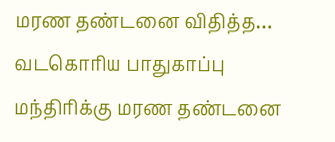மரண தண்டனை விதித்த…
வடகொரிய பாதுகாப்பு மந்திரிக்கு மரண தண்டனை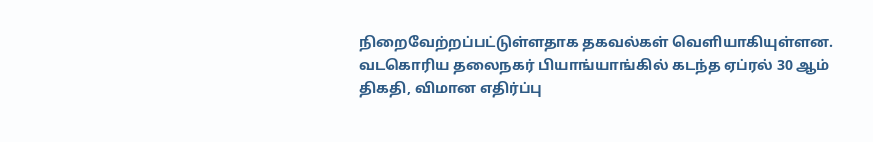நிறைவேற்றப்பட்டுள்ளதாக தகவல்கள் வெளியாகியுள்ளன. வடகொரிய தலைநகர் பியாங்யாங்கில் கடந்த ஏப்ரல் 30 ஆம் திகதி, விமான எதிர்ப்பு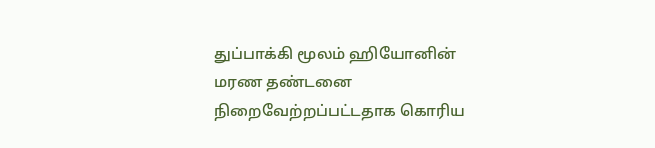துப்பாக்கி மூலம் ஹியோனின் மரண தண்டனை நிறைவேற்றப்பட்டதாக கொரிய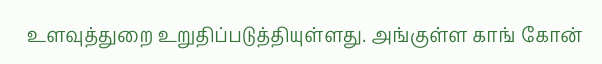உளவுத்துறை உறுதிப்படுத்தியுள்ளது. அங்குள்ள காங் கோன்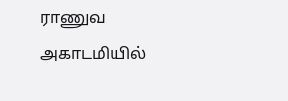ராணுவ அகாடமியில்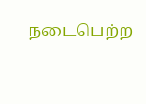நடைபெற்ற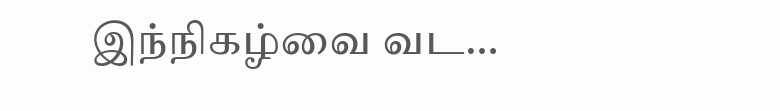இந்நிகழ்வை வட…